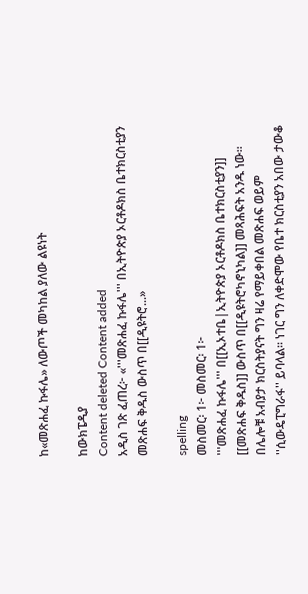ከ«መጽሐፈ ኩፋሌ» ለውጦች መካከል ያለው ልዩነት

ከውክፔዲያ
Content deleted Content added
አዲስ ገጽ ፈጠረ፦ «'''መጽሐፈ ኩፋሌ''' በኢትዮጵያ ኦርቶዶክስ ቤተክርስቲያን መጽሐፍ ቅዱስ ውስጥ በ[[ዲዩትሮ...»

spelling
መስመር፡ 1፦ መስመር፡ 1፦
'''መጽሐፈ ኩፋሌ''' በ[[ኢኦተቤ|ኢትዮጵያ ኦርቶዶክስ ቤተክርስቲያን]] [[መጽሐፍ ቅዱስ]] ውስጥ በ[[ዲዩትሮካኖኒካል]] መጻሕፍት አንዱ ነው። በሌሎቹ አብያታ ክርስትያናት ግን ዛሬ የማይቀበል መጽሐፍ ወይም ''ሲውዴፒግራፋ'' ይባላል። ነገር ግን ለቀድሞው የቤተ ክርስቲያን አበው ታውቆ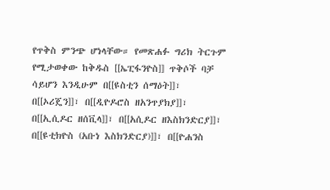የጥቅስ ምንጭ ሆነላቸው። የመጽሐፉ ግሪክ ትርጉም የሚታወቀው ከቅዱስ [[ኤፒፋንዮስ]] ጥቅሶች ባቻ ሳይሆን እንዲሁም በ[[ዩስቲን ሰማዕት]]፣ በ[[ኦሪጄን]]፣ በ[[ዲዮዶሮስ ዘአንጥያክያ]]፣ በ[[ኢሲዶር ዘሰቪላ]]፣ በ[[አሲዶር ዘእስክንድርያ]]፣ በ[[ዩቲክዮስ (አቡነ እስክንድርያ)]]፣ በ[[ዮሐንስ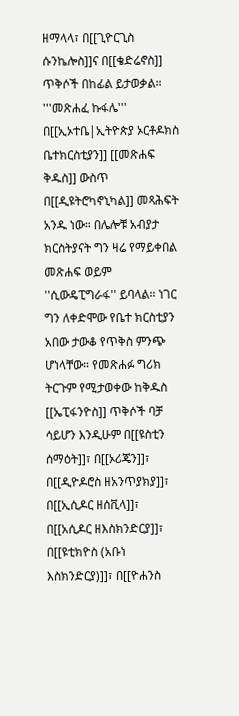ዘማላላ፣ በ[[ጊዮርጊስ ሱንኬሎስ]]ና በ[[ቄድሬኖስ]] ጥቅሶች በከፊል ይታወቃል።
'''መጽሐፈ ኩፋሌ''' በ[[ኢኦተቤ|ኢትዮጵያ ኦርቶዶክስ ቤተክርስቲያን]] [[መጽሐፍ ቅዱስ]] ውስጥ በ[[ዲዩትሮካኖኒካል]] መጻሕፍት አንዱ ነው። በሌሎቹ አብያታ ክርስትያናት ግን ዛሬ የማይቀበል መጽሐፍ ወይም ''ሲውዴፒግራፋ'' ይባላል። ነገር ግን ለቀድሞው የቤተ ክርስቲያን አበው ታውቆ የጥቅስ ምንጭ ሆነላቸው። የመጽሐፉ ግሪክ ትርጉም የሚታወቀው ከቅዱስ [[ኤፒፋንዮስ]] ጥቅሶች ባቻ ሳይሆን እንዲሁም በ[[ዩስቲን ሰማዕት]]፣ በ[[ኦሪጄን]]፣ በ[[ዲዮዶሮስ ዘአንጥያክያ]]፣ በ[[ኢሲዶር ዘሰቪላ]]፣ በ[[አሲዶር ዘእስክንድርያ]]፣ በ[[ዩቲክዮስ (አቡነ እስክንድርያ)]]፣ በ[[ዮሐንስ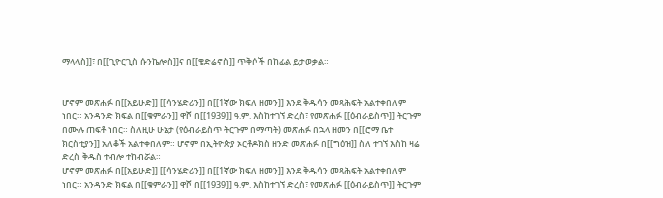ማላላስ]]፣ በ[[ጊዮርጊስ ሱንኬሎስ]]ና በ[[ቄድሬኖስ]] ጥቅሶች በከፊል ይታወቃል።


ሆኖም መጽሐፉ በ[[አይሁድ]] [[ሳንሄድሪን]] በ[[1ኛው ክፍለ ዘመን]] እንደ ቅዱሳን መጻሕፍት አልተቀበለም ነበር። አንዳንድ ክፍል በ[[ቁምራን]] ዋሾ በ[[1939]] ዓ.ም. እስከተገኘ ድረስ፣ የመጽሐፉ [[ዕብራይስጥ]] ትርጉም በሙሉ ጠፍቶ ነበር። ስለዚሁ ሁኔታ (የዕብራይስጥ ትርጉም በማጣት) መጽሐፉ በኋላ ዘመን በ[[ሮማ ቤተ ክርስቲያን]] አለቆች አልተቀበለም። ሆኖም በኢትዮጵያ ኦርቶዶክስ ዘንድ መጽሐፉ በ[[ግዕዝ]] ስለ ተገኘ እስከ ዛሬ ድረስ ቅዱስ ተብሎ ተከብሯል።
ሆኖም መጽሐፉ በ[[አይሁድ]] [[ሳንሄድሪን]] በ[[1ኛው ክፍለ ዘመን]] እንደ ቅዱሳን መጻሕፍት አልተቀበለም ነበር። አንዳንድ ክፍል በ[[ቁምራን]] ዋሾ በ[[1939]] ዓ.ም. እስከተገኘ ድረስ፣ የመጽሐፉ [[ዕብራይስጥ]] ትርጉም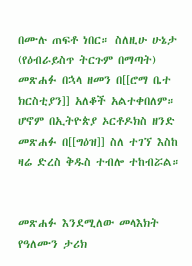በሙሉ ጠፍቶ ነበር። ስለዚሁ ሁኔታ (የዕብራይስጥ ትርጉም በማጣት) መጽሐፉ በኋላ ዘመን በ[[ሮማ ቤተ ክርስቲያን]] አለቆች አልተቀበለም። ሆኖም በኢትዮጵያ ኦርቶዶክስ ዘንድ መጽሐፉ በ[[ግዕዝ]] ስለ ተገኘ እስከ ዛሬ ድረስ ቅዱስ ተብሎ ተከብሯል።


መጽሐፉ እንደሚለው መላእክት የዓለሙን ታሪክ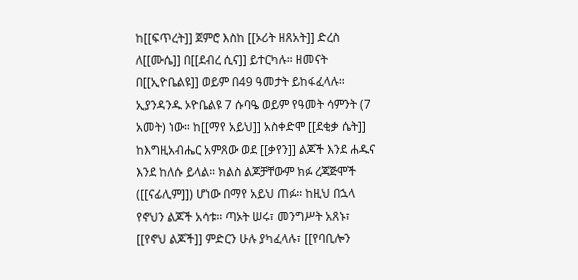ከ[[ፍጥረት]] ጀምሮ እስከ [[ኦሪት ዘጸአት]] ድረስ ለ[[ሙሴ]] በ[[ደብረ ሲና]] ይተርካሉ። ዘመናት በ[[ኢዮቤልዩ]] ወይም በ49 ዓመታት ይከፋፈላሉ። ኢያንዳንዱ ኦዮቤልዩ 7 ሱባዔ ወይም የዓመት ሳምንት (7 አመት) ነው። ከ[[ማየ አይህ]] አስቀድሞ [[ደቂቃ ሴት]] ከእግዚአብሔር አምጸው ወደ [[ቃየን]] ልጆች እንደ ሐዱና እንደ ከለሱ ይላል። ክልስ ልጆቻቸውም ክፉ ረጃጅሞች ([[ናፊሊም]]) ሆነው በማየ አይህ ጠፉ። ከዚህ በኋላ የኖህን ልጆች አሳቱ። ጣኦት ሠሩ፣ መንግሥት አጸኑ፣ [[የኖህ ልጆች]] ምድርን ሁሉ ያካፈላሉ፣ [[የባቢሎን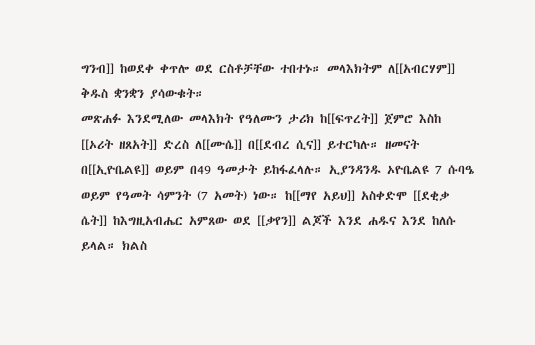ግንብ]] ከወደቀ ቀጥሎ ወደ ርስቶቻቸው ተበተኑ። መላእክትም ለ[[አብርሃም]] ቅዱስ ቋንቋን ያሳውቁት።
መጽሐፉ እንደሚለው መላእክት የዓለሙን ታሪክ ከ[[ፍጥረት]] ጀምሮ እስከ [[ኦሪት ዘጸአት]] ድረስ ለ[[ሙሴ]] በ[[ደብረ ሲና]] ይተርካሉ። ዘመናት በ[[ኢዮቤልዩ]] ወይም በ49 ዓመታት ይከፋፈላሉ። ኢያንዳንዱ ኦዮቤልዩ 7 ሱባዔ ወይም የዓመት ሳምንት (7 አመት) ነው። ከ[[ማየ አይህ]] አስቀድሞ [[ደቂቃ ሴት]] ከእግዚአብሔር አምጸው ወደ [[ቃየን]] ልጆች እንደ ሐዱና እንደ ከለሱ ይላል። ክልስ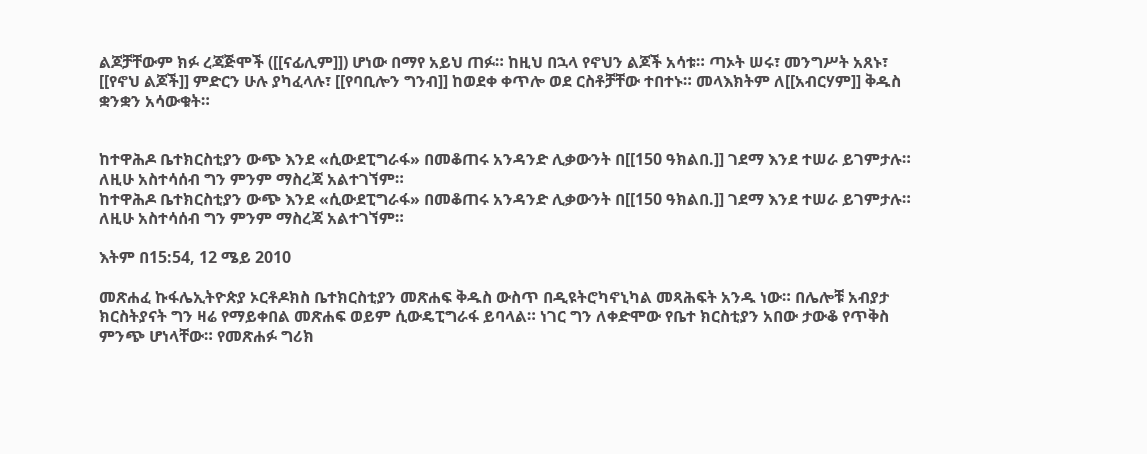ልጆቻቸውም ክፉ ረጃጅሞች ([[ናፊሊም]]) ሆነው በማየ አይህ ጠፉ። ከዚህ በኋላ የኖህን ልጆች አሳቱ። ጣኦት ሠሩ፣ መንግሥት አጸኑ፣ [[የኖህ ልጆች]] ምድርን ሁሉ ያካፈላሉ፣ [[የባቢሎን ግንብ]] ከወደቀ ቀጥሎ ወደ ርስቶቻቸው ተበተኑ። መላእክትም ለ[[አብርሃም]] ቅዱስ ቋንቋን አሳውቁት።


ከተዋሕዶ ቤተክርስቲያን ውጭ እንደ «ሲውደፒግራፋ» በመቆጠሩ አንዳንድ ሊቃውንት በ[[150 ዓክልበ.]] ገደማ እንደ ተሠራ ይገምታሉ። ለዚሁ አስተሳሰብ ግን ምንም ማስረጃ አልተገኘም።
ከተዋሕዶ ቤተክርስቲያን ውጭ እንደ «ሲውደፒግራፋ» በመቆጠሩ አንዳንድ ሊቃውንት በ[[150 ዓክልበ.]] ገደማ እንደ ተሠራ ይገምታሉ። ለዚሁ አስተሳሰብ ግን ምንም ማስረጃ አልተገኘም።

እትም በ15:54, 12 ሜይ 2010

መጽሐፈ ኩፋሌኢትዮጵያ ኦርቶዶክስ ቤተክርስቲያን መጽሐፍ ቅዱስ ውስጥ በዲዩትሮካኖኒካል መጻሕፍት አንዱ ነው። በሌሎቹ አብያታ ክርስትያናት ግን ዛሬ የማይቀበል መጽሐፍ ወይም ሲውዴፒግራፋ ይባላል። ነገር ግን ለቀድሞው የቤተ ክርስቲያን አበው ታውቆ የጥቅስ ምንጭ ሆነላቸው። የመጽሐፉ ግሪክ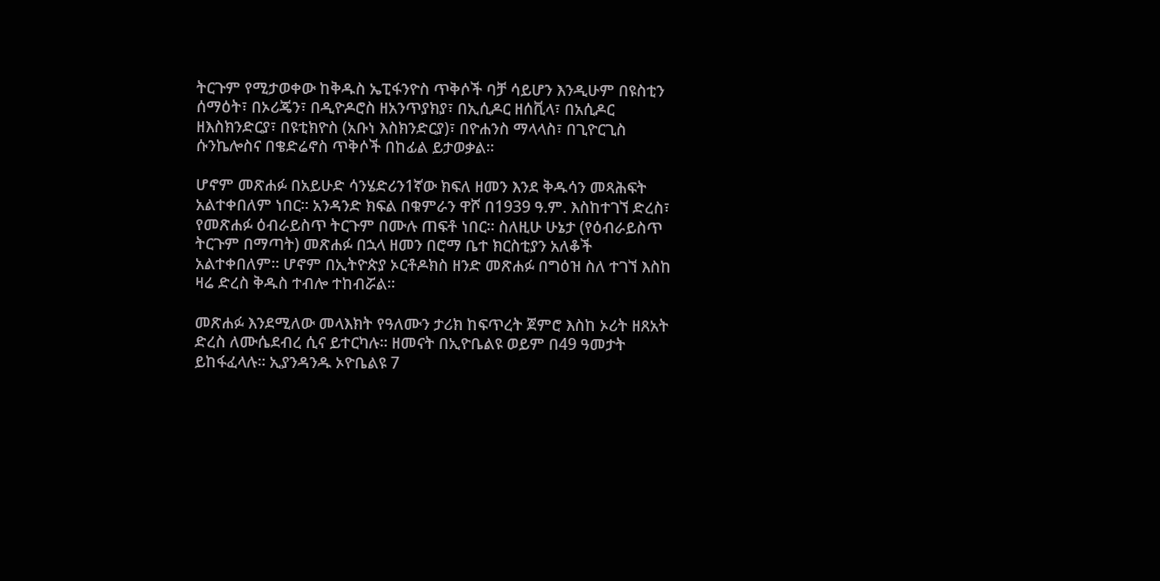ትርጉም የሚታወቀው ከቅዱስ ኤፒፋንዮስ ጥቅሶች ባቻ ሳይሆን እንዲሁም በዩስቲን ሰማዕት፣ በኦሪጄን፣ በዲዮዶሮስ ዘአንጥያክያ፣ በኢሲዶር ዘሰቪላ፣ በአሲዶር ዘእስክንድርያ፣ በዩቲክዮስ (አቡነ እስክንድርያ)፣ በዮሐንስ ማላላስ፣ በጊዮርጊስ ሱንኬሎስና በቄድሬኖስ ጥቅሶች በከፊል ይታወቃል።

ሆኖም መጽሐፉ በአይሁድ ሳንሄድሪን1ኛው ክፍለ ዘመን እንደ ቅዱሳን መጻሕፍት አልተቀበለም ነበር። አንዳንድ ክፍል በቁምራን ዋሾ በ1939 ዓ.ም. እስከተገኘ ድረስ፣ የመጽሐፉ ዕብራይስጥ ትርጉም በሙሉ ጠፍቶ ነበር። ስለዚሁ ሁኔታ (የዕብራይስጥ ትርጉም በማጣት) መጽሐፉ በኋላ ዘመን በሮማ ቤተ ክርስቲያን አለቆች አልተቀበለም። ሆኖም በኢትዮጵያ ኦርቶዶክስ ዘንድ መጽሐፉ በግዕዝ ስለ ተገኘ እስከ ዛሬ ድረስ ቅዱስ ተብሎ ተከብሯል።

መጽሐፉ እንደሚለው መላእክት የዓለሙን ታሪክ ከፍጥረት ጀምሮ እስከ ኦሪት ዘጸአት ድረስ ለሙሴደብረ ሲና ይተርካሉ። ዘመናት በኢዮቤልዩ ወይም በ49 ዓመታት ይከፋፈላሉ። ኢያንዳንዱ ኦዮቤልዩ 7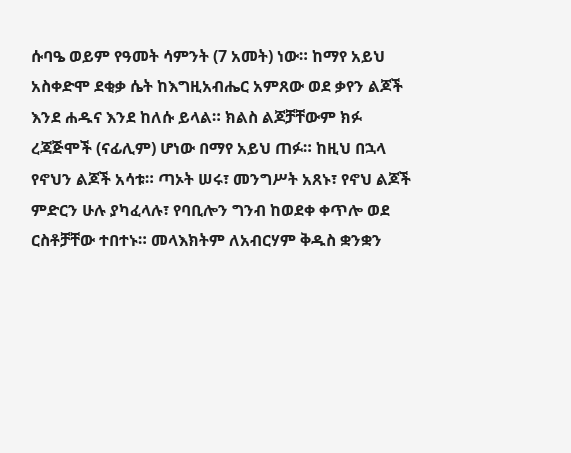ሱባዔ ወይም የዓመት ሳምንት (7 አመት) ነው። ከማየ አይህ አስቀድሞ ደቂቃ ሴት ከእግዚአብሔር አምጸው ወደ ቃየን ልጆች እንደ ሐዱና እንደ ከለሱ ይላል። ክልስ ልጆቻቸውም ክፉ ረጃጅሞች (ናፊሊም) ሆነው በማየ አይህ ጠፉ። ከዚህ በኋላ የኖህን ልጆች አሳቱ። ጣኦት ሠሩ፣ መንግሥት አጸኑ፣ የኖህ ልጆች ምድርን ሁሉ ያካፈላሉ፣ የባቢሎን ግንብ ከወደቀ ቀጥሎ ወደ ርስቶቻቸው ተበተኑ። መላእክትም ለአብርሃም ቅዱስ ቋንቋን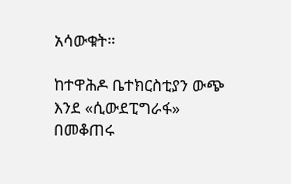አሳውቁት።

ከተዋሕዶ ቤተክርስቲያን ውጭ እንደ «ሲውደፒግራፋ» በመቆጠሩ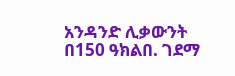አንዳንድ ሊቃውንት በ150 ዓክልበ. ገደማ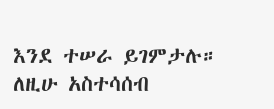እንደ ተሠራ ይገምታሉ። ለዚሁ አስተሳሰብ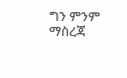ግን ምንም ማስረጃ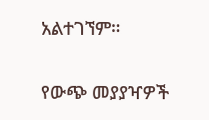አልተገኘም።

የውጭ መያያዣዎች